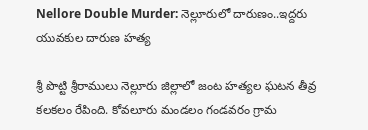Nellore Double Murder: నెల్లూరులో దారుణం..ఇద్దరు యువకుల దారుణ హత్య

శ్రీ పొట్టి శ్రీరాములు నెల్లూరు జిల్లాలో జంట హత్యల ఘటన తీవ్ర కలకలం రేపింది. కోవలూరు మండలం గండవరం గ్రామ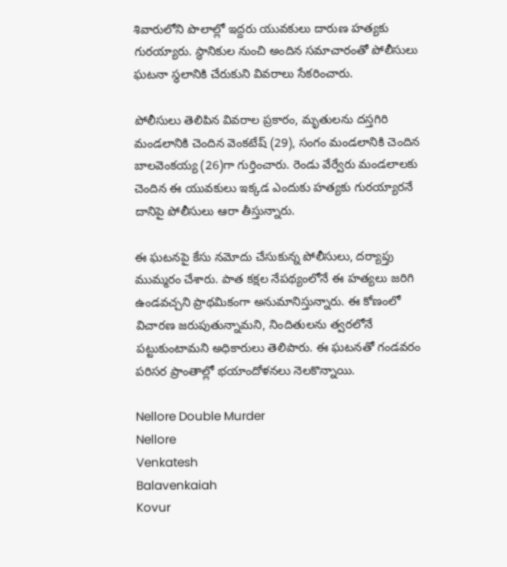శివారులోని పొలాల్లో ఇద్దరు యువకులు దారుణ హత్యకు గురయ్యారు. స్థానికుల నుంచి అందిన సమాచారంతో పోలీసులు ఘటనా స్థలానికి చేరుకుని వివరాలు సేకరించారు.

పోలీసులు తెలిపిన వివరాల ప్రకారం, మృతులను దస్తగిరి మండలానికి చెందిన వెంకటేష్ (29), సంగం మండలానికి చెందిన బాలవెంకయ్య (26)గా గుర్తించారు. రెండు వేర్వేరు మండలాలకు చెందిన ఈ యువకులు ఇక్కడ ఎందుకు హత్యకు గురయ్యారనే దానిపై పోలీసులు ఆరా తీస్తున్నారు.

ఈ ఘటనపై కేసు నమోదు చేసుకున్న పోలీసులు, దర్యాప్తు ముమ్మరం చేశారు. పాత కక్షల నేపథ్యంలోనే ఈ హత్యలు జరిగి ఉండవచ్చని ప్రాథమికంగా అనుమానిస్తున్నారు. ఈ కోణంలో విచారణ జరుపుతున్నామని, నిందితులను త్వరలోనే పట్టుకుంటామని అధికారులు తెలిపారు. ఈ ఘటనతో గండవరం పరిసర ప్రాంతాల్లో భయాందోళనలు నెలకొన్నాయి.

Nellore Double Murder
Nellore
Venkatesh
Balavenkaiah
Kovur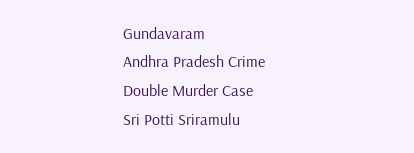Gundavaram
Andhra Pradesh Crime
Double Murder Case
Sri Potti Sriramulu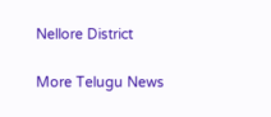Nellore District

More Telugu News